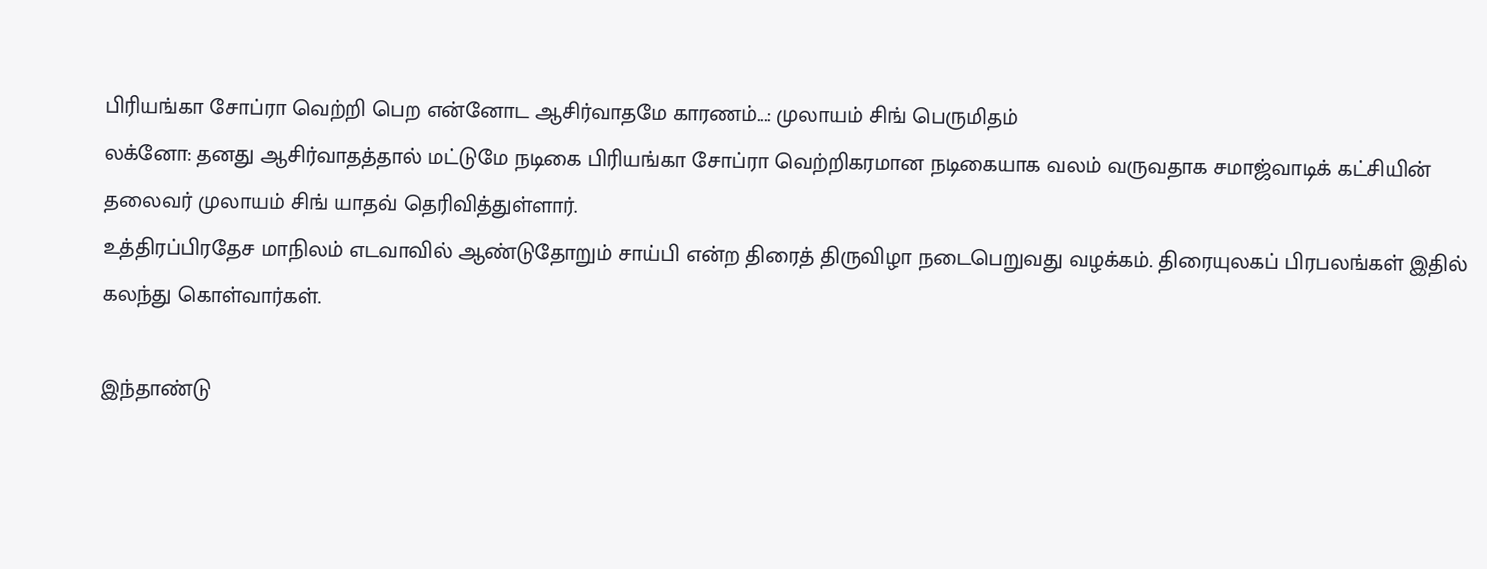பிரியங்கா சோப்ரா வெற்றி பெற என்னோட ஆசிர்வாதமே காரணம்...: முலாயம் சிங் பெருமிதம்
லக்னோ: தனது ஆசிர்வாதத்தால் மட்டுமே நடிகை பிரியங்கா சோப்ரா வெற்றிகரமான நடிகையாக வலம் வருவதாக சமாஜ்வாடிக் கட்சியின் தலைவர் முலாயம் சிங் யாதவ் தெரிவித்துள்ளார்.
உத்திரப்பிரதேச மாநிலம் எடவாவில் ஆண்டுதோறும் சாய்பி என்ற திரைத் திருவிழா நடைபெறுவது வழக்கம். திரையுலகப் பிரபலங்கள் இதில் கலந்து கொள்வார்கள்.

இந்தாண்டு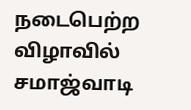நடைபெற்ற விழாவில் சமாஜ்வாடி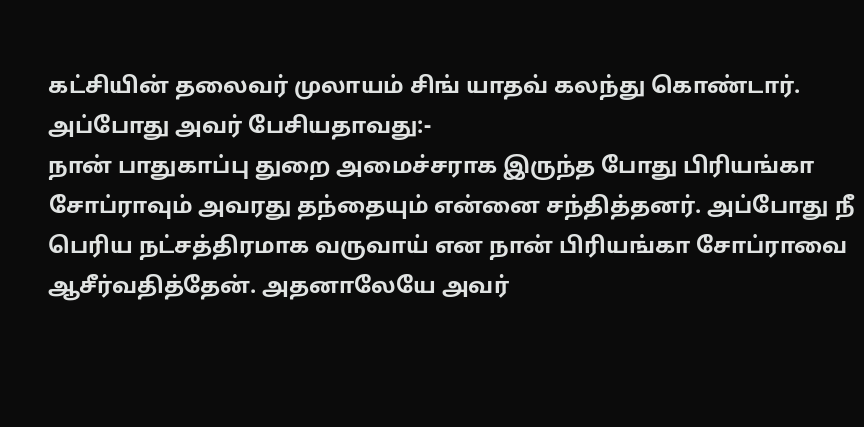கட்சியின் தலைவர் முலாயம் சிங் யாதவ் கலந்து கொண்டார்.
அப்போது அவர் பேசியதாவது:-
நான் பாதுகாப்பு துறை அமைச்சராக இருந்த போது பிரியங்கா சோப்ராவும் அவரது தந்தையும் என்னை சந்தித்தனர். அப்போது நீ பெரிய நட்சத்திரமாக வருவாய் என நான் பிரியங்கா சோப்ராவை ஆசீர்வதித்தேன். அதனாலேயே அவர்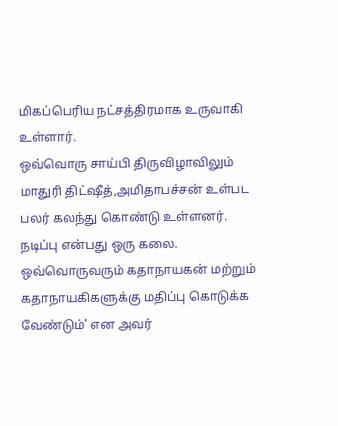மிகப்பெரிய நட்சத்திரமாக உருவாகி உள்ளார்.
ஒவ்வொரு சாய்பி திருவிழாவிலும் மாதுரி திட்ஷீத்,அமிதாபச்சன் உள்பட பலர் கலந்து கொண்டு உள்ளனர்.
நடிப்பு என்பது ஒரு கலை. ஒவ்வொருவரும் கதாநாயகன் மற்றும் கதாநாயகிகளுக்கு மதிப்பு கொடுக்க வேண்டும்' என அவர்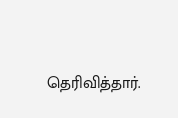தெரிவித்தார்.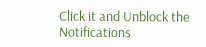Click it and Unblock the Notifications